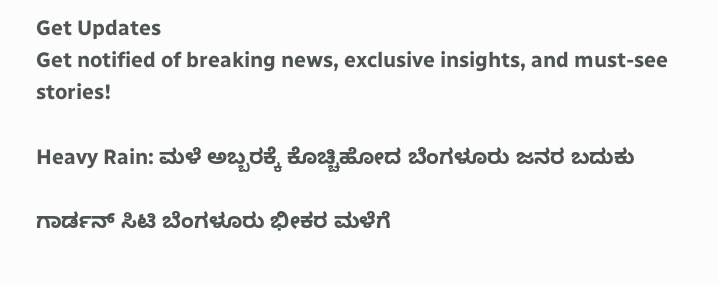Get Updates
Get notified of breaking news, exclusive insights, and must-see stories!

Heavy Rain: ಮಳೆ ಅಬ್ಬರಕ್ಕೆ ಕೊಚ್ಚಿಹೋದ ಬೆಂಗಳೂರು ಜನರ ಬದುಕು

ಗಾರ್ಡನ್ ಸಿಟಿ ಬೆಂಗಳೂರು ಭೀಕರ ಮಳೆಗೆ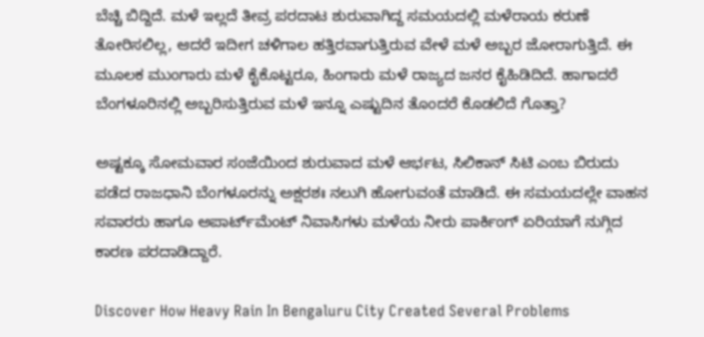ಬೆಚ್ಚಿ ಬಿದ್ದಿದೆ. ಮಳೆ ಇಲ್ಲದೆ ತೀವ್ರ ಪರದಾಟ ಶುರುವಾಗಿದ್ದ ಸಮಯದಲ್ಲಿ ಮಳೆರಾಯ ಕರುಣೆ ತೋರಿಸಲಿಲ್ಲ, ಆದರೆ ಇದೀಗ ಚಳಿಗಾಲ ಹತ್ತಿರವಾಗುತ್ತಿರುವ ವೇಳೆ ಮಳೆ ಅಬ್ಬರ ಜೋರಾಗುತ್ತಿದೆ. ಈ ಮೂಲಕ ಮುಂಗಾರು ಮಳೆ ಕೈಕೊಟ್ಟರೂ, ಹಿಂಗಾರು ಮಳೆ ರಾಜ್ಯದ ಜನರ ಕೈಹಿಡಿದಿದೆ. ಹಾಗಾದರೆ ಬೆಂಗಳೂರಿನಲ್ಲಿ ಅಬ್ಬರಿಸುತ್ತಿರುವ ಮಳೆ ಇನ್ನೂ ಎಷ್ಟುದಿನ ತೊಂದರೆ ಕೊಡಲಿದೆ ಗೊತ್ತಾ?

ಅಷ್ಟಕ್ಕೂ ಸೋಮವಾರ ಸಂಜೆಯಿಂದ ಶುರುವಾದ ಮಳೆ ಆರ್ಭಟ, ಸಿಲಿಕಾನ್ ಸಿಟಿ ಎಂಬ ಬಿರುದು ಪಡೆದ ರಾಜಧಾನಿ ಬೆಂಗಳೂರನ್ನು ಅಕ್ಷರಶಃ ನಲುಗಿ ಹೋಗುವಂತೆ ಮಾಡಿದೆ. ಈ ಸಮಯದಲ್ಲೇ ವಾಹನ ಸವಾರರು ಹಾಗೂ ಅಪಾರ್ಟ್‌ಮೆಂಟ್ ನಿವಾಸಿಗಳು ಮಳೆಯ ನೀರು ಪಾರ್ಕಿಂಗ್ ಏರಿಯಾಗೆ ನುಗ್ಗಿದ ಕಾರಣ ಪರದಾಡಿದ್ದಾರೆ.

Discover How Heavy Rain In Bengaluru City Created Several Problems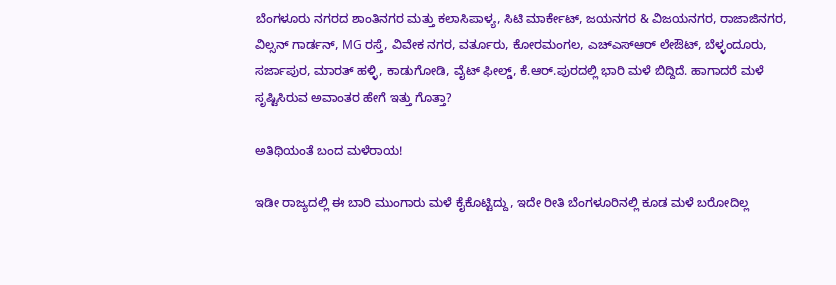ಬೆಂಗಳೂರು ನಗರದ ಶಾಂತಿನಗರ ಮತ್ತು ಕಲಾಸಿಪಾಳ್ಯ, ಸಿಟಿ ಮಾರ್ಕೇಟ್, ಜಯನಗರ & ವಿಜಯನಗರ, ರಾಜಾಜಿನಗರ, ವಿಲ್ಸನ್ ಗಾರ್ಡನ್, MG ರಸ್ತೆ, ವಿವೇಕ ನಗರ, ವರ್ತೂರು, ಕೋರಮಂಗಲ, ಎಚ್‌ಎಸ್‌ಆರ್ ಲೇಔಟ್, ಬೆಳ್ಳಂದೂರು, ಸರ್ಜಾಪುರ, ಮಾರತ್ ಹಳ್ಳಿ, ಕಾಡುಗೋಡಿ, ವೈಟ್ ಫೀಲ್ಡ್, ಕೆ.ಆರ್.ಪುರದಲ್ಲಿ ಭಾರಿ ಮಳೆ ಬಿದ್ದಿದೆ. ಹಾಗಾದರೆ ಮಳೆ ಸೃಷ್ಟಿಸಿರುವ ಅವಾಂತರ ಹೇಗೆ ಇತ್ತು ಗೊತ್ತಾ?

ಅತಿಥಿಯಂತೆ ಬಂದ ಮಳೆರಾಯ!

ಇಡೀ ರಾಜ್ಯದಲ್ಲಿ ಈ ಬಾರಿ ಮುಂಗಾರು ಮಳೆ ಕೈಕೊಟ್ಟಿದ್ದು, ಇದೇ ರೀತಿ ಬೆಂಗಳೂರಿನಲ್ಲಿ ಕೂಡ ಮಳೆ ಬರೋದಿಲ್ಲ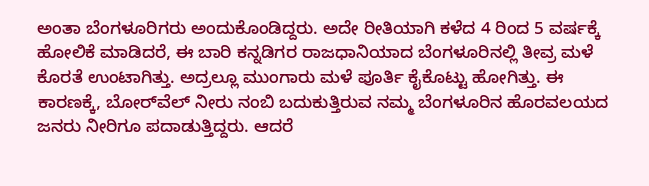ಅಂತಾ ಬೆಂಗಳೂರಿಗರು ಅಂದುಕೊಂಡಿದ್ದರು. ಅದೇ ರೀತಿಯಾಗಿ ಕಳೆದ 4 ರಿಂದ 5 ವರ್ಷಕ್ಕೆ ಹೋಲಿಕೆ ಮಾಡಿದರೆ, ಈ ಬಾರಿ ಕನ್ನಡಿಗರ ರಾಜಧಾನಿಯಾದ ಬೆಂಗಳೂರಿನಲ್ಲಿ ತೀವ್ರ ಮಳೆ ಕೊರತೆ ಉಂಟಾಗಿತ್ತು. ಅದ್ರಲ್ಲೂ ಮುಂಗಾರು ಮಳೆ ಪೂರ್ತಿ ಕೈಕೊಟ್ಟು ಹೋಗಿತ್ತು. ಈ ಕಾರಣಕ್ಕೆ, ಬೋರ್‌ವೆಲ್ ನೀರು ನಂಬಿ ಬದುಕುತ್ತಿರುವ ನಮ್ಮ ಬೆಂಗಳೂರಿನ ಹೊರವಲಯದ ಜನರು ನೀರಿಗೂ ಪದಾಡುತ್ತಿದ್ದರು. ಆದರೆ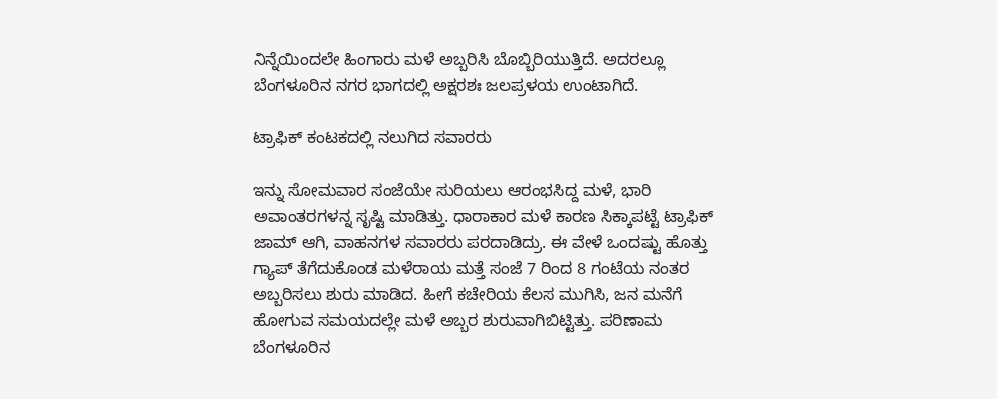ನಿನ್ನೆಯಿಂದಲೇ ಹಿಂಗಾರು ಮಳೆ ಅಬ್ಬರಿಸಿ ಬೊಬ್ಬಿರಿಯುತ್ತಿದೆ. ಅದರಲ್ಲೂ ಬೆಂಗಳೂರಿನ ನಗರ ಭಾಗದಲ್ಲಿ ಅಕ್ಷರಶಃ ಜಲಪ್ರಳಯ ಉಂಟಾಗಿದೆ.

ಟ್ರಾಫಿಕ್ ಕಂಟಕದಲ್ಲಿ ನಲುಗಿದ ಸವಾರರು

ಇನ್ನು ಸೋಮವಾರ ಸಂಜೆಯೇ ಸುರಿಯಲು ಆರಂಭಸಿದ್ದ ಮಳೆ, ಭಾರಿ ಅವಾಂತರಗಳನ್ನ ಸೃಷ್ಟಿ ಮಾಡಿತ್ತು. ಧಾರಾಕಾರ ಮಳೆ ಕಾರಣ ಸಿಕ್ಕಾಪಟ್ಟೆ ಟ್ರಾಫಿಕ್ ಜಾಮ್ ಆಗಿ, ವಾಹನಗಳ ಸವಾರರು ಪರದಾಡಿದ್ರು. ಈ ವೇಳೆ ಒಂದಷ್ಟು ಹೊತ್ತು ಗ್ಯಾಪ್ ತೆಗೆದುಕೊಂಡ ಮಳೆರಾಯ ಮತ್ತೆ ಸಂಜೆ 7 ರಿಂದ 8 ಗಂಟೆಯ ನಂತರ ಅಬ್ಬರಿಸಲು ಶುರು ಮಾಡಿದ. ಹೀಗೆ ಕಚೇರಿಯ ಕೆಲಸ ಮುಗಿಸಿ, ಜನ ಮನೆಗೆ ಹೋಗುವ ಸಮಯದಲ್ಲೇ ಮಳೆ ಅಬ್ಬರ ಶುರುವಾಗಿಬಿಟ್ಟಿತ್ತು. ಪರಿಣಾಮ ಬೆಂಗಳೂರಿನ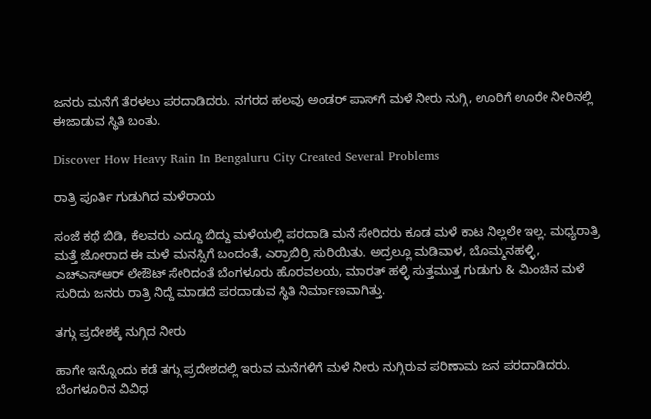ಜನರು ಮನೆಗೆ ತೆರಳಲು ಪರದಾಡಿದರು. ನಗರದ ಹಲವು ಅಂಡರ್ ಪಾಸ್‌ಗೆ ಮಳೆ ನೀರು ನುಗ್ಗಿ, ಊರಿಗೆ ಊರೇ ನೀರಿನಲ್ಲಿ ಈಜಾಡುವ ಸ್ಥಿತಿ ಬಂತು.

Discover How Heavy Rain In Bengaluru City Created Several Problems

ರಾತ್ರಿ ಪೂರ್ತಿ ಗುಡುಗಿದ ಮಳೆರಾಯ

ಸಂಜೆ ಕಥೆ ಬಿಡಿ, ಕೆಲವರು ಎದ್ದೂ ಬಿದ್ದು ಮಳೆಯಲ್ಲಿ ಪರದಾಡಿ ಮನೆ ಸೇರಿದರು ಕೂಡ ಮಳೆ ಕಾಟ ನಿಲ್ಲಲೇ ಇಲ್ಲ. ಮಧ್ಯರಾತ್ರಿ ಮತ್ತೆ ಜೋರಾದ ಈ ಮಳೆ ಮನಸ್ಸಿಗೆ ಬಂದಂತೆ, ಎರ್ರಾಬಿರ್ರಿ ಸುರಿಯಿತು. ಅದ್ರಲ್ಲೂ ಮಡಿವಾಳ, ಬೊಮ್ಮನಹಳ್ಳಿ, ಎಚ್‌ಎಸ್‌ಆರ್ ಲೇಔಟ್ ಸೇರಿದಂತೆ ಬೆಂಗಳೂರು ಹೊರವಲಯ, ಮಾರತ್ ಹಳ್ಳಿ ಸುತ್ತಮುತ್ತ ಗುಡುಗು & ಮಿಂಚಿನ ಮಳೆ ಸುರಿದು ಜನರು ರಾತ್ರಿ ನಿದ್ದೆ ಮಾಡದೆ ಪರದಾಡುವ ಸ್ಥಿತಿ ನಿರ್ಮಾಣವಾಗಿತ್ತು.

ತಗ್ಗು ಪ್ರದೇಶಕ್ಕೆ ನುಗ್ಗಿದ ನೀರು

ಹಾಗೇ ಇನ್ನೊಂದು ಕಡೆ ತಗ್ಗು ಪ್ರದೇಶದಲ್ಲಿ ಇರುವ ಮನೆಗಳಿಗೆ ಮಳೆ ನೀರು ನುಗ್ಗಿರುವ ಪರಿಣಾಮ ಜನ ಪರದಾಡಿದರು. ಬೆಂಗಳೂರಿನ ವಿವಿಧ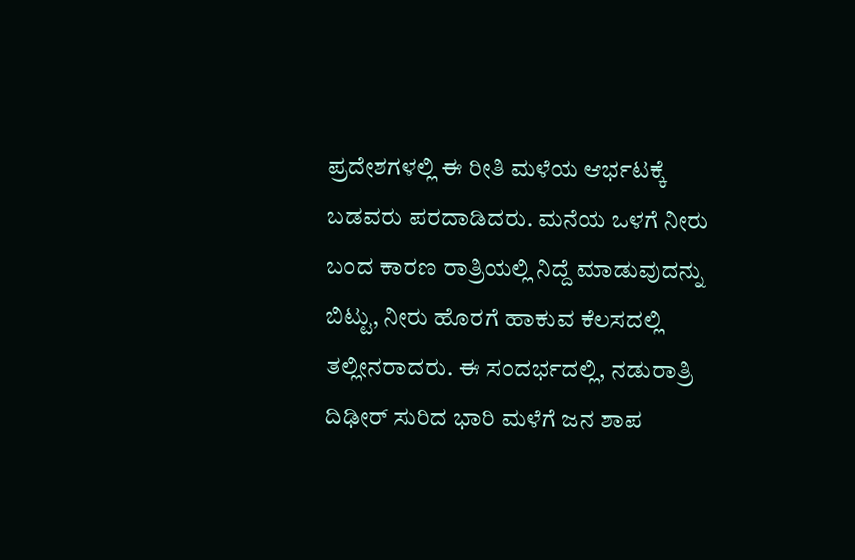ಪ್ರದೇಶಗಳಲ್ಲಿ ಈ ರೀತಿ ಮಳೆಯ ಆರ್ಭಟಕ್ಕೆ ಬಡವರು ಪರದಾಡಿದರು. ಮನೆಯ ಒಳಗೆ ನೀರು ಬಂದ ಕಾರಣ ರಾತ್ರಿಯಲ್ಲಿ ನಿದ್ದೆ ಮಾಡುವುದನ್ನು ಬಿಟ್ಟು, ನೀರು ಹೊರಗೆ ಹಾಕುವ ಕೆಲಸದಲ್ಲಿ ತಲ್ಲೀನರಾದರು. ಈ ಸಂದರ್ಭದಲ್ಲಿ, ನಡುರಾತ್ರಿ ದಿಢೀರ್ ಸುರಿದ ಭಾರಿ ಮಳೆಗೆ ಜನ ಶಾಪ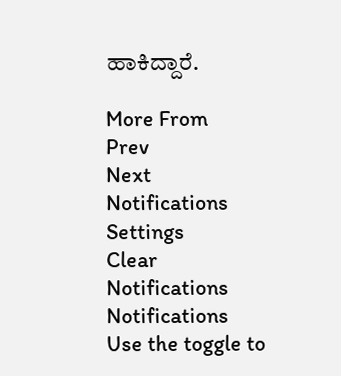ಹಾಕಿದ್ದಾರೆ.

More From
Prev
Next
Notifications
Settings
Clear Notifications
Notifications
Use the toggle to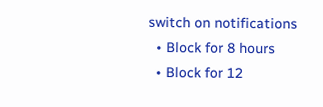switch on notifications
  • Block for 8 hours
  • Block for 12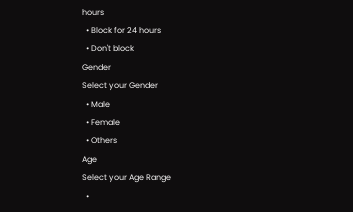hours
  • Block for 24 hours
  • Don't block
Gender
Select your Gender
  • Male
  • Female
  • Others
Age
Select your Age Range
  •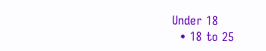Under 18
  • 18 to 25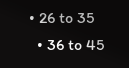• 26 to 35
  • 36 to 45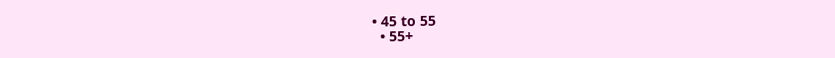• 45 to 55
  • 55+